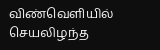விண்வெளியில் செயலிழந்த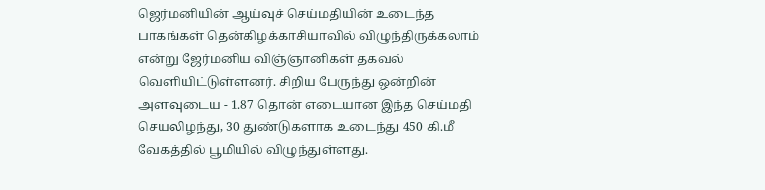ஜெர்மனியின் ஆய்வுச் செய்மதியின் உடைந்த பாகங்கள் தென்கிழக்காசியாவில் விழுந்திருக்கலாம் என்று ஜேர்மனிய விஞ்ஞானிகள் தகவல் வெளியிட்டுள்ளனர். சிறிய பேருந்து ஒன்றின் அளவுடைய - 1.87 தொன் எடையான இந்த செய்மதி செயலிழந்து, 30 துண்டுகளாக உடைந்து 450 கி.மீ வேகத்தில் பூமியில் விழுந்துள்ளது.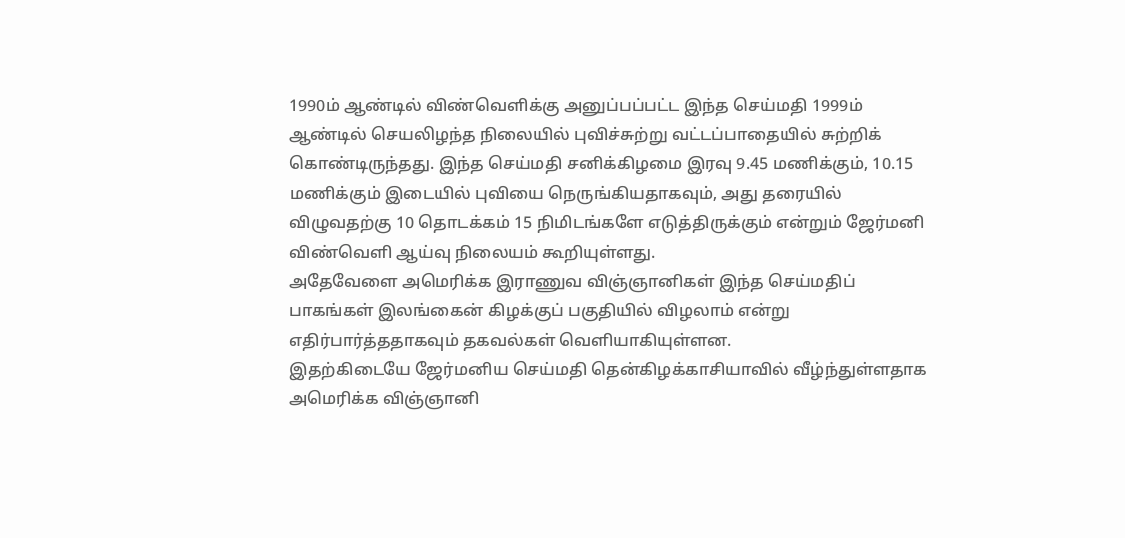1990ம் ஆண்டில் விண்வெளிக்கு அனுப்பப்பட்ட இந்த செய்மதி 1999ம் ஆண்டில் செயலிழந்த நிலையில் புவிச்சுற்று வட்டப்பாதையில் சுற்றிக் கொண்டிருந்தது. இந்த செய்மதி சனிக்கிழமை இரவு 9.45 மணிக்கும், 10.15 மணிக்கும் இடையில் புவியை நெருங்கியதாகவும், அது தரையில் விழுவதற்கு 10 தொடக்கம் 15 நிமிடங்களே எடுத்திருக்கும் என்றும் ஜேர்மனி விண்வெளி ஆய்வு நிலையம் கூறியுள்ளது.
அதேவேளை அமெரிக்க இராணுவ விஞ்ஞானிகள் இந்த செய்மதிப் பாகங்கள் இலங்கைன் கிழக்குப் பகுதியில் விழலாம் என்று எதிர்பார்த்ததாகவும் தகவல்கள் வெளியாகியுள்ளன.
இதற்கிடையே ஜேர்மனிய செய்மதி தென்கிழக்காசியாவில் வீழ்ந்துள்ளதாக அமெரிக்க விஞ்ஞானி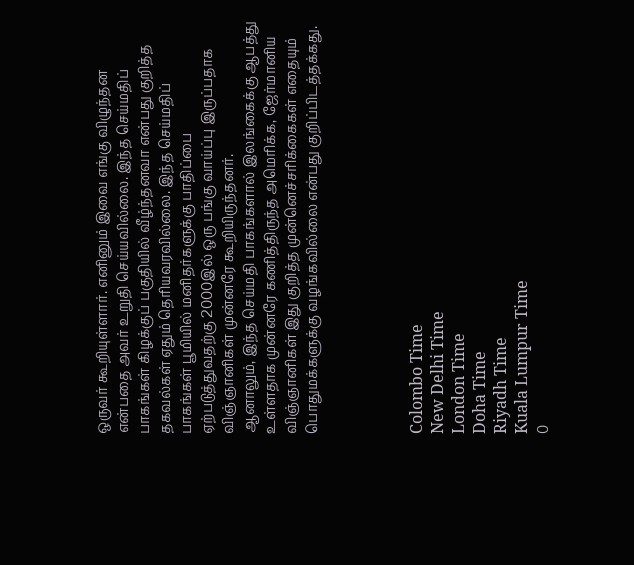ஒருவர் கூறியுள்ளார். எனினும் இவை எங்கு விழுந்தன என்பதை அவர் உறுதி செய்யவில்லை. இந்த செய்மதிப் பாகங்கள் கிழக்குப் பகுதியில் வீழ்ந்தனவா என்பது குறித்த தகவல்கள் ஏதும் தெரியவரவில்லை. இந்த செய்மதிப் பாகங்கள் பூமியில் மனிதர்களுக்கு பாதிப்பை ஏற்படுத்துவதற்கு 2000இல் ஒரு பங்கு வாய்ப்பு இருப்பதாக விஞ்ஞானிகள் முன்னரே கூறியிருந்தனர்.
ஆனாலும், இந்த செய்மதி பாகங்களால் இலங்கைக்கு ஆபத்து உள்ளதாக முன்னரே கணித்திருந்த அமெரிக்க, ஜேர்மானிய விஞ்ஞானிகள் இது குறித்த முன்னெச்சரிக்கைகள் எதையும் பொதுமக்களுக்கு வழங்கவில்லை என்பது குறிப்பிடத்தக்கது.




Colombo Time
New Delhi Time
London Time
Doha Time
Riyadh Time
Kuala Lumpur Time
0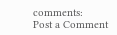comments:
Post a Comment